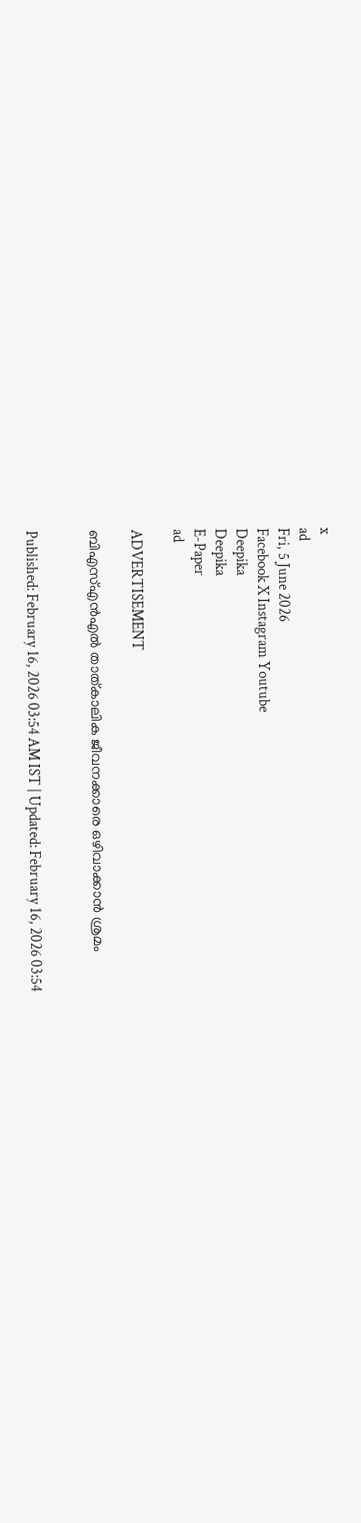x
ad
Fri, 5 June 2026
Facebook X Instagram Youtube
Deepika
Deepika
E-Paper
ad

ADVERTISEMENT

ബിഎസ്എൻഎൽ താത്കാലിക ജീവനക്കാരെ ഒഴിവാക്കാൻ ശ്രമം


Published: February 16, 2026 03:54 AM IST | Updated: February 16, 2026 03:54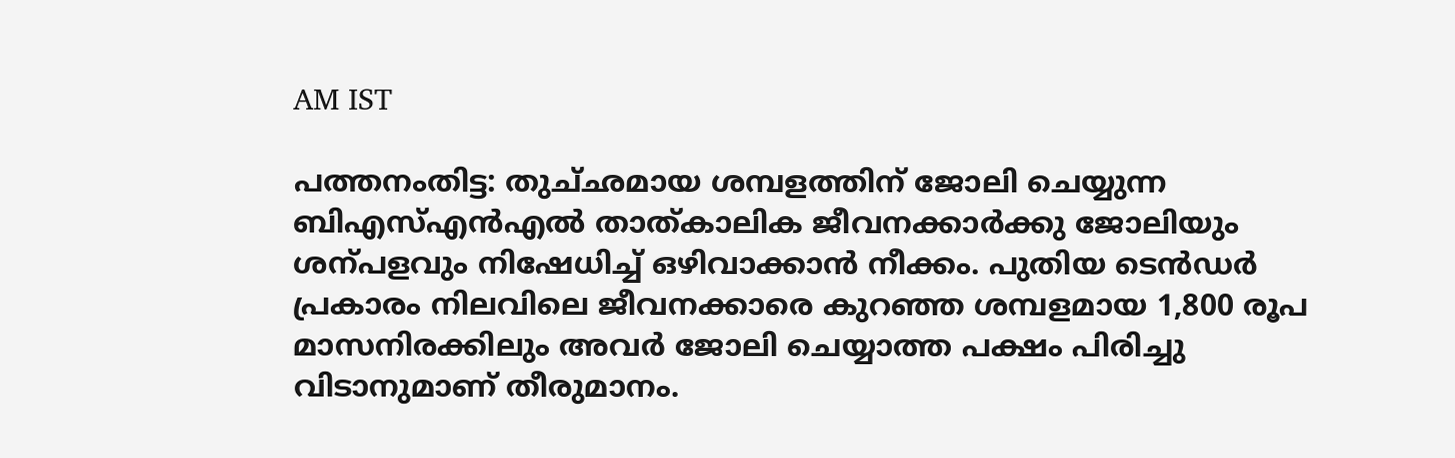AM IST

പത്തനംതിട്ട: തുച്‌ഛമായ ശമ്പളത്തിന് ജോലി ചെയ്യുന്ന ബിഎസ്എൻഎൽ താത്കാലിക ജീവനക്കാർക്കു ജോലിയും ശന്പളവും നിഷേധിച്ച് ഒഴിവാക്കാൻ നീക്കം. പുതിയ ടെൻഡർ പ്രകാരം നിലവിലെ ജീവനക്കാരെ കുറഞ്ഞ ശമ്പളമായ 1,800 രൂപ മാസനിരക്കിലും അവർ ജോലി ചെയ്യാത്ത പക്ഷം പിരിച്ചു വിടാനുമാണ് തീരുമാനം.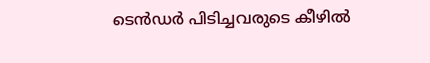ടെൻഡർ പിടിച്ചവരുടെ കീഴിൽ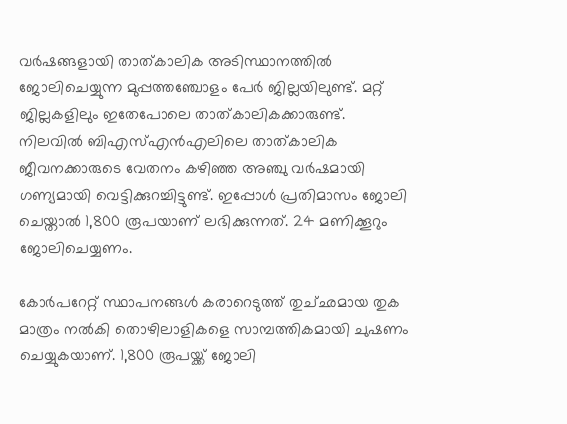വർഷങ്ങളായി താത്കാലിക അടിസ്ഥാനത്തിൽ ജോലിചെയ്യുന്ന മുപ്പത്തഞ്ചോളം പേർ ജില്ലയിലുണ്ട്. മറ്റ് ജില്ലകളിലും ഇതേപോലെ താത്കാലികക്കാരുണ്ട്. നിലവിൽ ബിഎസ്എൻഎലിലെ താത്കാലിക ജീവനക്കാരുടെ വേതനം കഴിഞ്ഞ അഞ്ചു വർഷമായി ഗണ്യമായി വെട്ടിക്കുറച്ചിട്ടുണ്ട്. ഇപ്പോൾ പ്രതിമാസം ജോലി ചെയ്താൽ 1,800 രൂപയാണ് ലഭിക്കുന്നത്. 24 മണിക്കൂറും ജോലിചെയ്യണം.

കോർപറേറ്റ് സ്ഥാപനങ്ങൾ കരാറെടുത്ത് തുച്‌ഛമായ തുക മാത്രം നൽകി തൊഴിലാളികളെ സാമ്പത്തികമായി ചുഷണം ചെയ്യുകയാണ്. 1,800 രൂപയ്ക്ക് ജോലി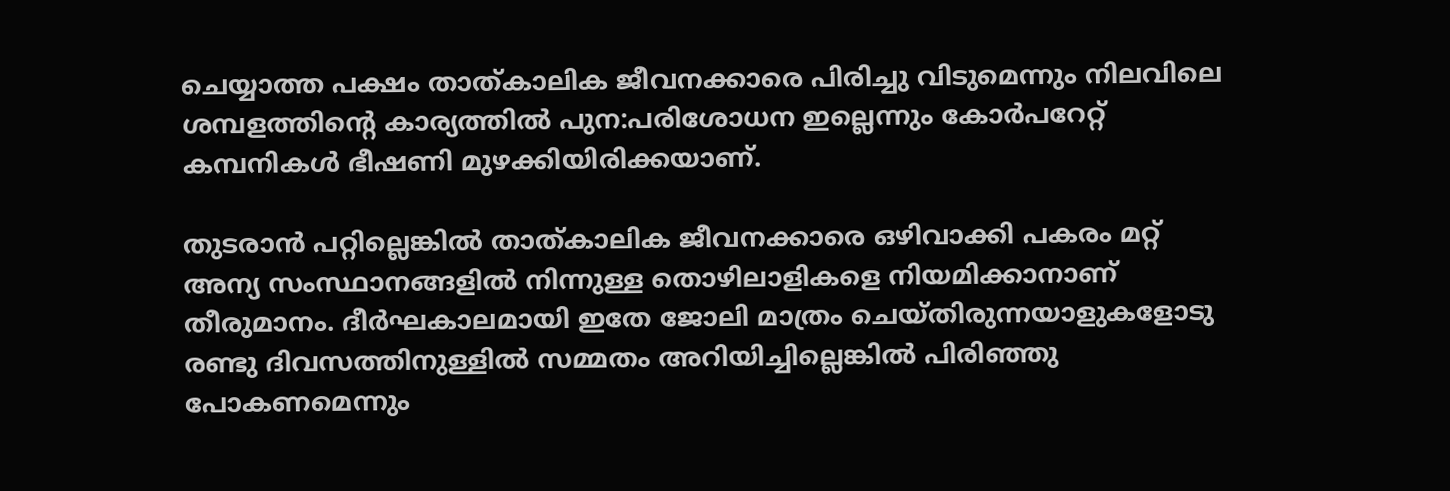ചെയ്യാത്ത പക്ഷം താത്കാലിക ജീവനക്കാരെ പിരിച്ചു വിടുമെന്നും നിലവിലെ ശമ്പളത്തിന്‍റെ കാര്യത്തിൽ പുന:പരിശോധന ഇല്ലെന്നും കോർപറേറ്റ് കമ്പനികൾ ഭീഷണി മുഴക്കിയിരിക്കയാണ്.

തുടരാൻ പറ്റില്ലെങ്കിൽ താത്കാലിക ജീവനക്കാരെ ഒഴിവാക്കി പകരം മറ്റ് അന്യ സംസ്ഥാനങ്ങളിൽ നിന്നുള്ള തൊഴിലാളികളെ നിയമിക്കാനാണ് തീരുമാനം. ദീർഘകാലമായി ഇതേ ജോലി മാത്രം ചെയ്തിരുന്നയാളുകളോടു രണ്ടു ദിവസത്തിനുള്ളിൽ സമ്മതം അറിയിച്ചില്ലെങ്കിൽ പിരിഞ്ഞു പോകണമെന്നും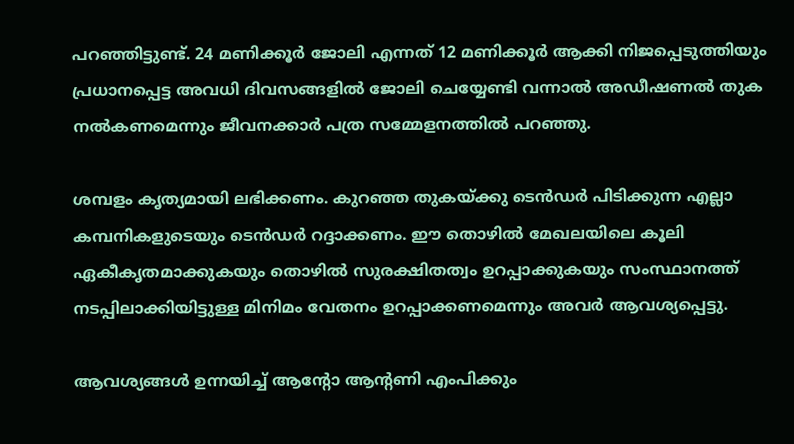പറഞ്ഞിട്ടുണ്ട്. 24 മണിക്കൂർ ജോലി എന്നത് 12 മണിക്കൂർ ആക്കി നിജപ്പെടുത്തിയും പ്രധാനപ്പെട്ട അവധി ദിവസങ്ങളിൽ ജോലി ചെയ്യേണ്ടി വന്നാൽ അഡീഷണൽ തുക നൽകണമെന്നും ജീവനക്കാർ പത്ര സമ്മേളനത്തിൽ പറഞ്ഞു.

ശമ്പളം കൃത്യമായി ലഭിക്കണം. കുറഞ്ഞ തുകയ്ക്കു ടെൻഡർ പിടിക്കുന്ന എല്ലാ കമ്പനികളുടെയും ടെൻഡർ റദ്ദാക്കണം. ഈ തൊഴിൽ മേഖലയിലെ കൂലി ഏകീകൃതമാക്കുകയും തൊഴിൽ സുരക്ഷിതത്വം ഉറപ്പാക്കുകയും സംസ്ഥാനത്ത് നടപ്പിലാക്കിയിട്ടുള്ള മിനിമം വേതനം ഉറപ്പാക്കണമെന്നും അവർ ആവശ്യപ്പെട്ടു.

ആവശ്യങ്ങൾ ഉന്നയിച്ച് ആന്‍റോ ആന്‍റണി എംപിക്കും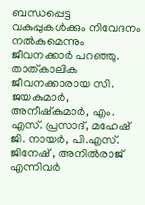ബന്ധപ്പെട്ട വകുപ്പുകൾക്കും നിവേദനം നൽകുമെന്നും ജീവനക്കാർ പറഞ്ഞു. താത്കാലിക ജീവനക്കാരായ സി. ജയകുമാർ, അനീഷ്കുമാർ, എം. എസ്. പ്രസാദ്, മഹേഷ് ജി. നായർ, പി.എസ്. ജിനേഷ് , അനിൽരാജ് എന്നിവർ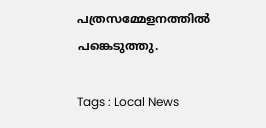പത്രസമ്മേളനത്തിൽ പങ്കെടുത്തു.

Tags : Local News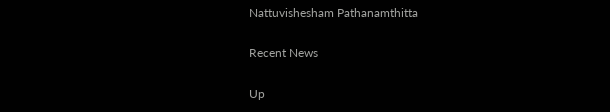Nattuvishesham Pathanamthitta

Recent News

Up